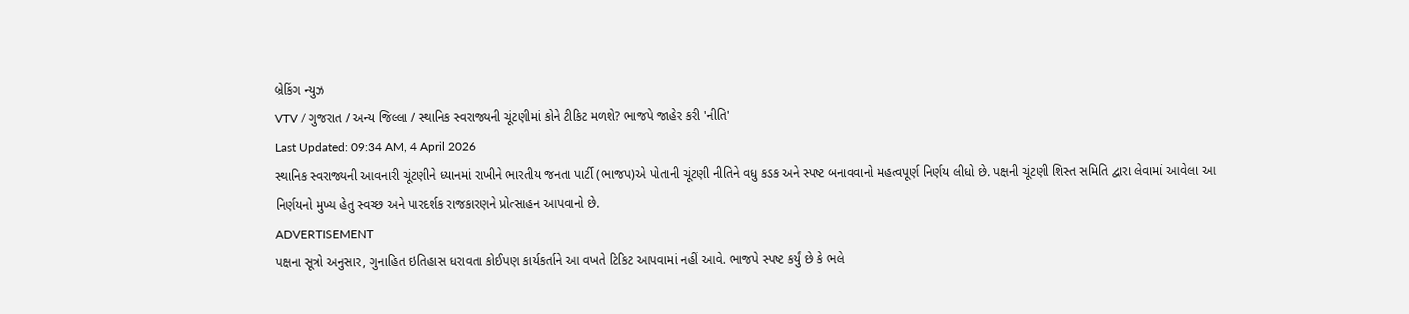બ્રેકિંગ ન્યુઝ
VTV / ગુજરાત / અન્ય જિલ્લા / સ્થાનિક સ્વરાજ્યની ચૂંટણીમાં કોને ટીકિટ મળશે? ભાજપે જાહેર કરી 'નીતિ'
Last Updated: 09:34 AM, 4 April 2026
સ્થાનિક સ્વરાજ્યની આવનારી ચૂંટણીને ધ્યાનમાં રાખીને ભારતીય જનતા પાર્ટી (ભાજપ)એ પોતાની ચૂંટણી નીતિને વધુ કડક અને સ્પષ્ટ બનાવવાનો મહત્વપૂર્ણ નિર્ણય લીધો છે. પક્ષની ચૂંટણી શિસ્ત સમિતિ દ્વારા લેવામાં આવેલા આ નિર્ણયનો મુખ્ય હેતુ સ્વચ્છ અને પારદર્શક રાજકારણને પ્રોત્સાહન આપવાનો છે.
ADVERTISEMENT
પક્ષના સૂત્રો અનુસાર, ગુનાહિત ઇતિહાસ ધરાવતા કોઈપણ કાર્યકર્તાને આ વખતે ટિકિટ આપવામાં નહીં આવે. ભાજપે સ્પષ્ટ કર્યું છે કે ભલે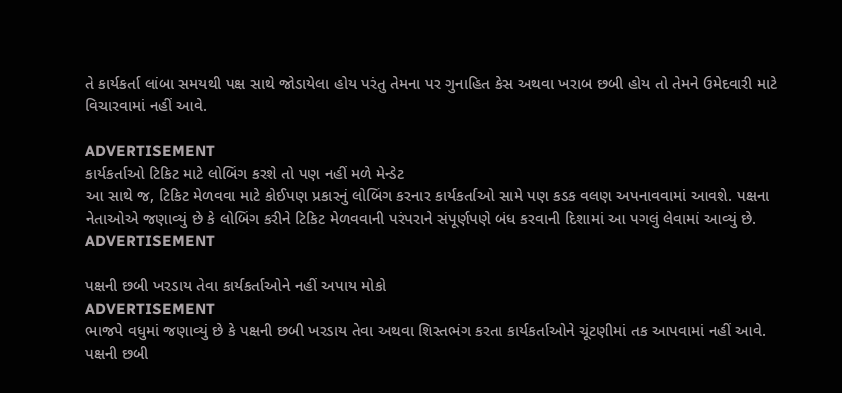તે કાર્યકર્તા લાંબા સમયથી પક્ષ સાથે જોડાયેલા હોય પરંતુ તેમના પર ગુનાહિત કેસ અથવા ખરાબ છબી હોય તો તેમને ઉમેદવારી માટે વિચારવામાં નહીં આવે.

ADVERTISEMENT
કાર્યકર્તાઓ ટિકિટ માટે લોબિંગ કરશે તો પણ નહીં મળે મેન્ડેટ
આ સાથે જ, ટિકિટ મેળવવા માટે કોઈપણ પ્રકારનું લોબિંગ કરનાર કાર્યકર્તાઓ સામે પણ કડક વલણ અપનાવવામાં આવશે. પક્ષના નેતાઓએ જણાવ્યું છે કે લોબિંગ કરીને ટિકિટ મેળવવાની પરંપરાને સંપૂર્ણપણે બંધ કરવાની દિશામાં આ પગલું લેવામાં આવ્યું છે.
ADVERTISEMENT

પક્ષની છબી ખરડાય તેવા કાર્યકર્તાઓને નહીં અપાય મોકો
ADVERTISEMENT
ભાજપે વધુમાં જણાવ્યું છે કે પક્ષની છબી ખરડાય તેવા અથવા શિસ્તભંગ કરતા કાર્યકર્તાઓને ચૂંટણીમાં તક આપવામાં નહીં આવે. પક્ષની છબી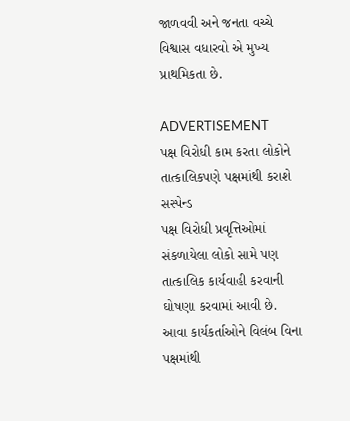જાળવવી અને જનતા વચ્ચે વિશ્વાસ વધારવો એ મુખ્ય પ્રાથમિકતા છે.

ADVERTISEMENT
પક્ષ વિરોધી કામ કરતા લોકોને તાત્કાલિકપણે પક્ષમાંથી કરાશે સસ્પેન્ડ
પક્ષ વિરોધી પ્રવૃત્તિઓમાં સંકળાયેલા લોકો સામે પણ તાત્કાલિક કાર્યવાહી કરવાની ઘોષણા કરવામાં આવી છે. આવા કાર્યકર્તાઓને વિલંબ વિના પક્ષમાંથી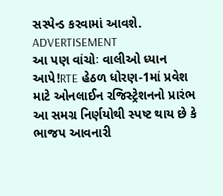સસ્પેન્ડ કરવામાં આવશે.
ADVERTISEMENT
આ પણ વાંચોઃ વાલીઓ ધ્યાન આપે!RTE હેઠળ ધોરણ-1માં પ્રવેશ માટે ઓનલાઈન રજિસ્ટ્રેશનનો પ્રારંભ
આ સમગ્ર નિર્ણયોથી સ્પષ્ટ થાય છે કે ભાજપ આવનારી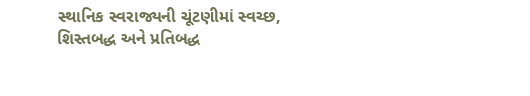સ્થાનિક સ્વરાજ્યની ચૂંટણીમાં સ્વચ્છ, શિસ્તબદ્ધ અને પ્રતિબદ્ધ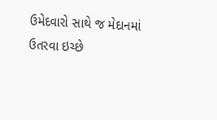ઉમેદવારો સાથે જ મેદાનમાં ઉતરવા ઇચ્છે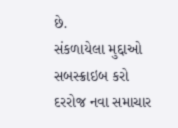છે.
સંકળાયેલા મુદ્દાઓ
સબસ્ક્રાઇબ કરો
દરરોજ નવા સમાચાર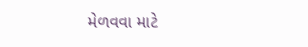મેળવવા માટે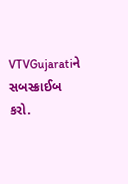VTVGujaratiને સબસ્ક્રાઈબ કરો.